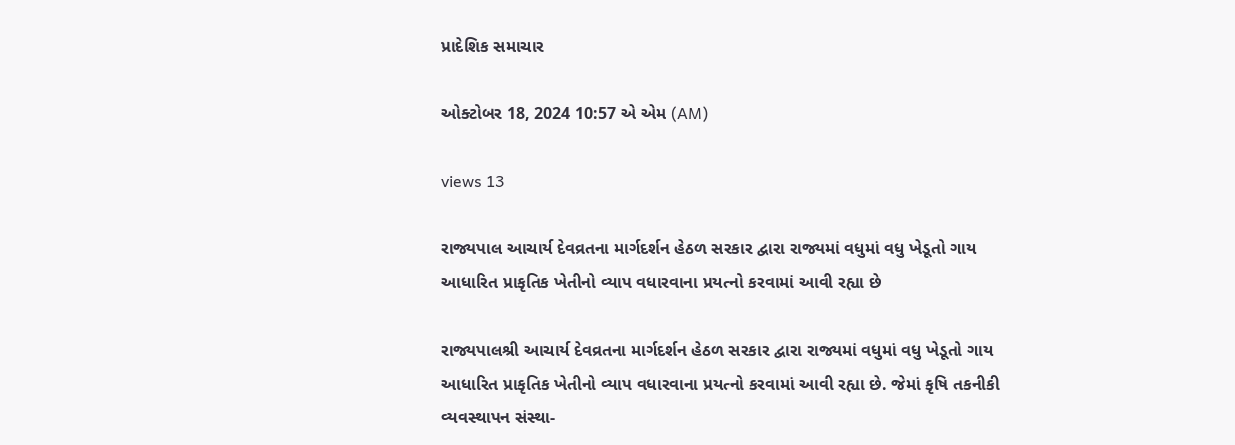પ્રાદેશિક સમાચાર

ઓક્ટોબર 18, 2024 10:57 એ એમ (AM)

views 13

રાજ્યપાલ આચાર્ય દેવવ્રતના માર્ગદર્શન હેઠળ સરકાર દ્વારા રાજ્યમાં વધુમાં વધુ ખેડૂતો ગાય આધારિત પ્રાકૃતિક ખેતીનો વ્યાપ વધારવાના પ્રયત્નો કરવામાં આવી રહ્યા છે

રાજ્યપાલશ્રી આચાર્ય દેવવ્રતના માર્ગદર્શન હેઠળ સરકાર દ્વારા રાજ્યમાં વધુમાં વધુ ખેડૂતો ગાય આધારિત પ્રાકૃતિક ખેતીનો વ્યાપ વધારવાના પ્રયત્નો કરવામાં આવી રહ્યા છે. જેમાં કૃષિ તકનીકી વ્યવસ્થાપન સંસ્થા-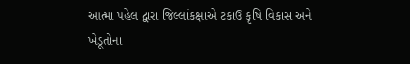આત્મા પહેલ દ્વારા જિલ્લાંકક્ષાએ ટકાઉ કૃષિ વિકાસ અને ખેડૂતોના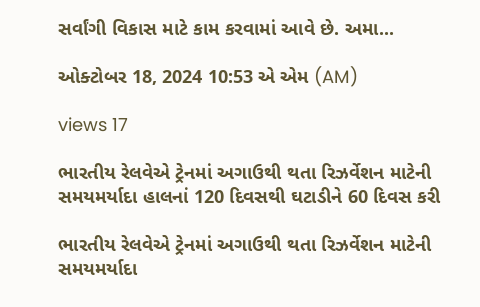સર્વાંગી વિકાસ માટે કામ કરવામાં આવે છે. અમા...

ઓક્ટોબર 18, 2024 10:53 એ એમ (AM)

views 17

ભારતીય રેલવેએ ટ્રેનમાં અગાઉથી થતા રિઝર્વેશન માટેની સમયમર્યાદા હાલનાં 120 દિવસથી ઘટાડીને 60 દિવસ કરી

ભારતીય રેલવેએ ટ્રેનમાં અગાઉથી થતા રિઝર્વેશન માટેની સમયમર્યાદા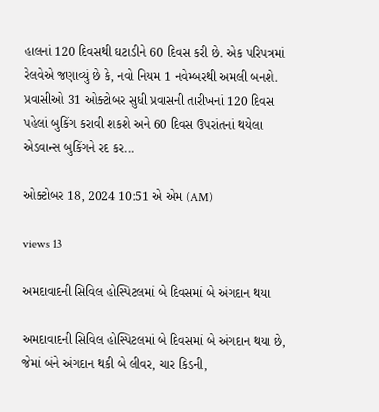હાલનાં 120 દિવસથી ઘટાડીને 60 દિવસ કરી છે. એક પરિપત્રમાં રેલવેએ જણાવ્યું છે કે, નવો નિયમ 1 નવેમ્બરથી અમલી બનશે. પ્રવાસીઓ 31 ઓક્ટોબર સુધી પ્રવાસની તારીખનાં 120 દિવસ પહેલાં બુકિંગ કરાવી શકશે અને 60 દિવસ ઉપરાંતનાં થયેલા એડવાન્સ બુકિંગને રદ કર...

ઓક્ટોબર 18, 2024 10:51 એ એમ (AM)

views 13

અમદાવાદની સિવિલ હોસ્પિટલમાં બે દિવસમાં બે અંગદાન થયા

અમદાવાદની સિવિલ હોસ્પિટલમાં બે દિવસમાં બે અંગદાન થયા છે, જેમાં બંને અંગદાન થકી બે લીવર, ચાર કિડની,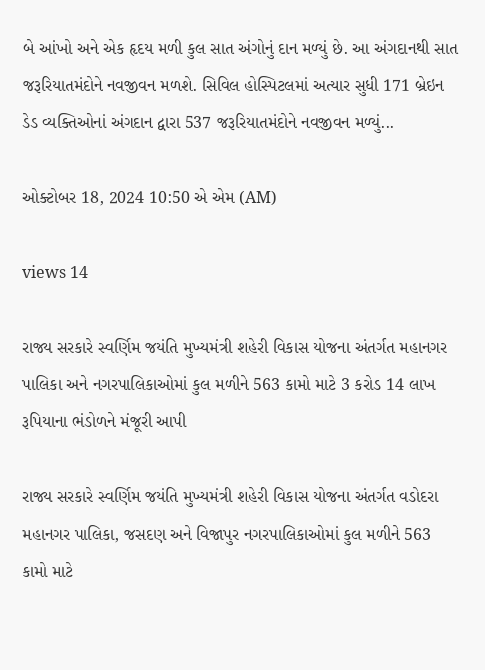બે આંખો અને એક હૃદય મળી કુલ સાત અંગોનું દાન મળ્યું છે. આ અંગદાનથી સાત જરૂરિયાતમંદોને નવજીવન મળશે. સિવિલ હોસ્પિટલમાં અત્યાર સુધી 171 બ્રેઇન ડેડ વ્યક્તિઓનાં અંગદાન દ્વારા 537 જરૂરિયાતમંદોને નવજીવન મળ્યું...

ઓક્ટોબર 18, 2024 10:50 એ એમ (AM)

views 14

રાજ્ય સરકારે સ્વર્ણિમ જયંતિ મુખ્યમંત્રી શહેરી વિકાસ યોજના અંતર્ગત મહાનગર પાલિકા અને નગરપાલિકાઓમાં કુલ મળીને 563 કામો માટે 3 કરોડ 14 લાખ રૂપિયાના ભંડોળને મંજૂરી આપી

રાજ્ય સરકારે સ્વર્ણિમ જયંતિ મુખ્યમંત્રી શહેરી વિકાસ યોજના અંતર્ગત વડોદરા મહાનગર પાલિકા, જસદણ અને વિજાપુર નગરપાલિકાઓમાં કુલ મળીને 563 કામો માટે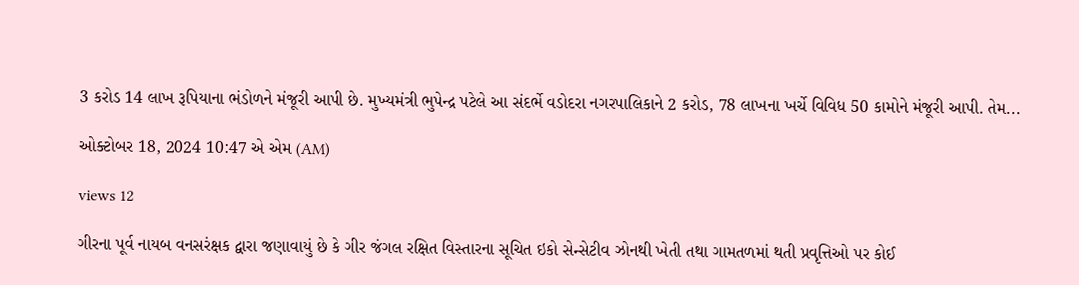3 કરોડ 14 લાખ રૂપિયાના ભંડોળને મંજૂરી આપી છે. મુખ્યમંત્રી ભુપેન્દ્ર પટેલે આ સંદર્ભે વડોદરા નગરપાલિકાને 2 કરોડ, 78 લાખના ખર્ચે વિવિધ 50 કામોને મંજૂરી આપી. તેમ...

ઓક્ટોબર 18, 2024 10:47 એ એમ (AM)

views 12

ગીરના પૂર્વ નાયબ વનસરંક્ષક દ્વારા જણાવાયું છે કે ગીર જંગલ રક્ષિત વિસ્તારના સૂચિત ઇકો સેન્સેટીવ ઝોનથી ખેતી તથા ગામતળમાં થતી પ્રવૃત્તિઓ પર કોઈ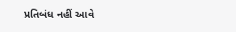પ્રતિબંધ નહીં આવે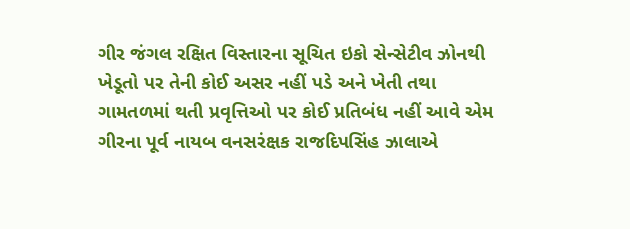ગીર જંગલ રક્ષિત વિસ્તારના સૂચિત ઇકો સેન્સેટીવ ઝોનથી ખેડૂતો પર તેની કોઈ અસર નહીં પડે અને ખેતી તથા ગામતળમાં થતી પ્રવૃત્તિઓ પર કોઈ પ્રતિબંધ નહીં આવે એમ ગીરના પૂર્વ નાયબ વનસરંક્ષક રાજદિપસિંહ ઝાલાએ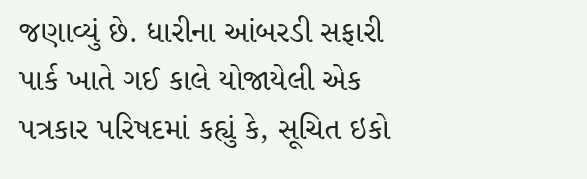જણાવ્યું છે. ધારીના આંબરડી સફારી પાર્ક ખાતે ગઈ કાલે યોજાયેલી એક પત્રકાર પરિષદમાં કહ્યું કે, સૂચિત ઇકો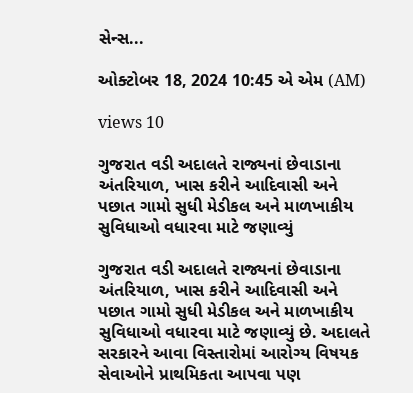સેન્સ...

ઓક્ટોબર 18, 2024 10:45 એ એમ (AM)

views 10

ગુજરાત વડી અદાલતે રાજ્યનાં છેવાડાના અંતરિયાળ, ખાસ કરીને આદિવાસી અને પછાત ગામો સુધી મેડીકલ અને માળખાકીય સુવિધાઓ વધારવા માટે જણાવ્યું

ગુજરાત વડી અદાલતે રાજ્યનાં છેવાડાના અંતરિયાળ, ખાસ કરીને આદિવાસી અને પછાત ગામો સુધી મેડીકલ અને માળખાકીય સુવિધાઓ વધારવા માટે જણાવ્યું છે. અદાલતે સરકારને આવા વિસ્તારોમાં આરોગ્ય વિષયક સેવાઓને પ્રાથમિકતા આપવા પણ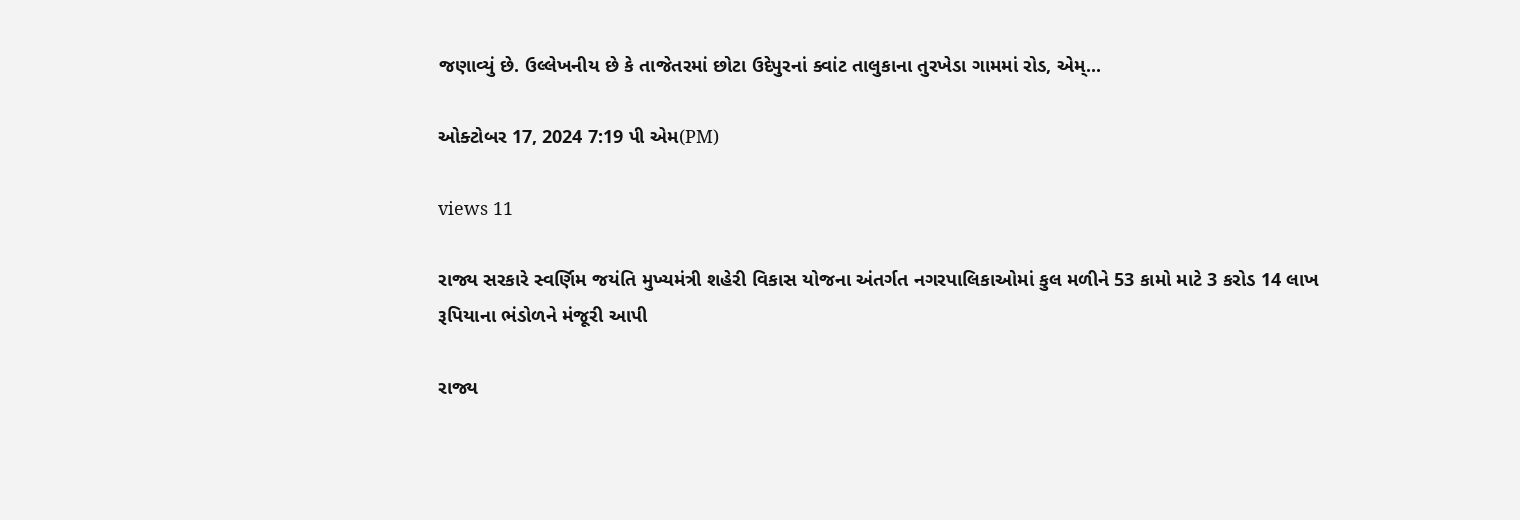જણાવ્યું છે. ઉલ્લેખનીય છે કે તાજેતરમાં છોટા ઉદેપુરનાં ક્વાંટ તાલુકાના તુરખેડા ગામમાં રોડ, એમ્...

ઓક્ટોબર 17, 2024 7:19 પી એમ(PM)

views 11

રાજ્ય સરકારે સ્વર્ણિમ જયંતિ મુખ્યમંત્રી શહેરી વિકાસ યોજના અંતર્ગત નગરપાલિકાઓમાં કુલ મળીને 53 કામો માટે 3 કરોડ 14 લાખ રૂપિયાના ભંડોળને મંજૂરી આપી

રાજ્ય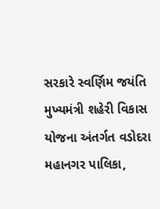સરકારે સ્વર્ણિમ જયંતિ મુખ્યમંત્રી શહેરી વિકાસ યોજના અંતર્ગત વડોદરા મહાનગર પાલિકા,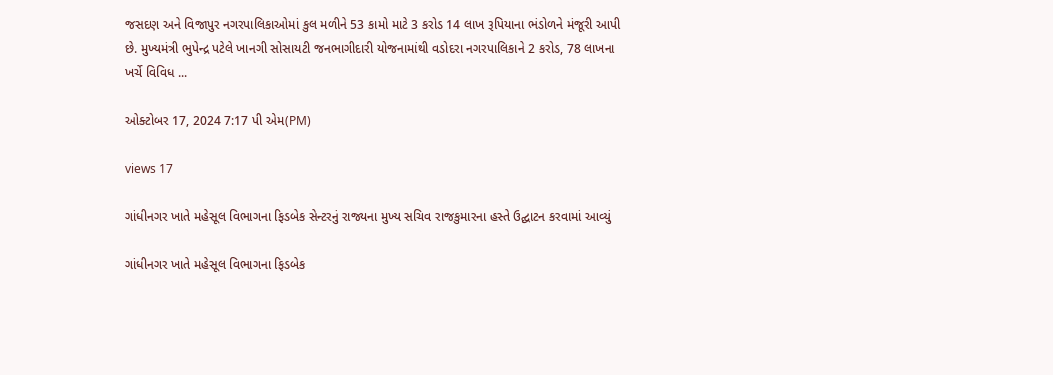જસદણ અને વિજાપુર નગરપાલિકાઓમાં કુલ મળીને 53 કામો માટે 3 કરોડ 14 લાખ રૂપિયાના ભંડોળને મંજૂરી આપી છે. મુખ્યમંત્રી ભુપેન્દ્ર પટેલે ખાનગી સોસાયટી જનભાગીદારી યોજનામાંથી વડોદરા નગરપાલિકાને 2 કરોડ, 78 લાખના ખર્ચે વિવિધ ...

ઓક્ટોબર 17, 2024 7:17 પી એમ(PM)

views 17

ગાંધીનગર ખાતે મહેસૂલ વિભાગના ફિડબેક સેન્ટરનું રાજ્યના મુખ્ય સચિવ રાજકુમારના હસ્તે ઉદ્ઘાટન કરવામાં આવ્યું

ગાંધીનગર ખાતે મહેસૂલ વિભાગના ફિડબેક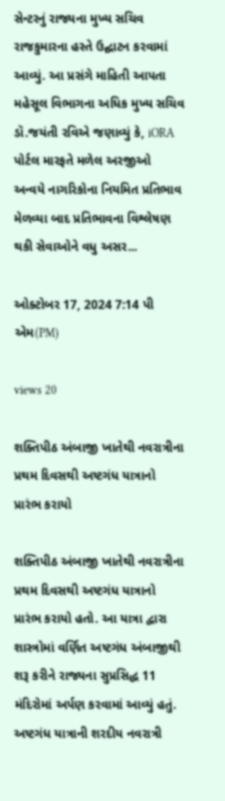સેન્ટરનું રાજ્યના મુખ્ય સચિવ રાજકુમારના હસ્તે ઉદ્ઘાટન કરવામાં આવ્યું. આ પ્રસંગે માહિતી આપતા મહેસૂલ વિભાગના અધિક મુખ્ય સચિવ ડૉ.જયંતી રવિએ જણાવ્યું કે, iORA પોર્ટલ મારફતે મળેલ અરજીઓ અન્વયે નાગરિકોના નિયમિત પ્રતિભાવ મેળવ્યા બાદ પ્રતિભાવના વિશ્લેષણ થકી સેવાઓને વધુ અસર...

ઓક્ટોબર 17, 2024 7:14 પી એમ(PM)

views 20

શક્તિપીઠ અંબાજી ખાતેથી નવરાત્રીના પ્રથમ દિવસથી અષ્ટગંધ યાત્રાનો પ્રારંભ કરાયો

શક્તિપીઠ અંબાજી ખાતેથી નવરાત્રીના પ્રથમ દિવસથી અષ્ટગંધ યાત્રાનો પ્રારંભ કરાયો હતો. આ યાત્રા દ્વારા શાસ્ત્રોમાં વર્ણિત અષ્ટગંધ અંબાજીથી શરૂ કરીને રાજ્યના સુપ્રસિદ્ધ 11 મંદિરોમાં અર્પણ કરવામાં આવ્યું હતું. અષ્ટગંધ યાત્રાની શરદીય નવરાત્રી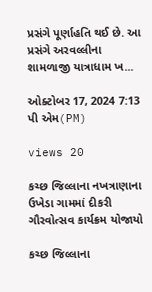પ્રસંગે પૂર્ણાહતિ થઈ છે. આ પ્રસંગે અરવલ્લીના શામળાજી યાત્રાધામ ખ...

ઓક્ટોબર 17, 2024 7:13 પી એમ(PM)

views 20

કચ્છ જિલ્લાના નખત્રાણાના ઉખેડા ગામમાં દીકરી ગૌરવોત્સવ કાર્યક્રમ યોજાયો

કચ્છ જિલ્લાના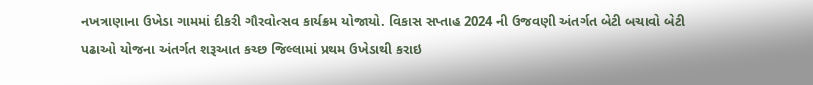નખત્રાણાના ઉખેડા ગામમાં દીકરી ગૌરવોત્સવ કાર્યક્રમ યોજાયો. વિકાસ સપ્તાહ 2024 ની ઉજવણી અંતર્ગત બેટી બચાવો બેટી પઢાઓ યોજના અંતર્ગત શરૂઆત કચ્છ જિલ્લામાં પ્રથમ ઉખેડાથી કરાઇ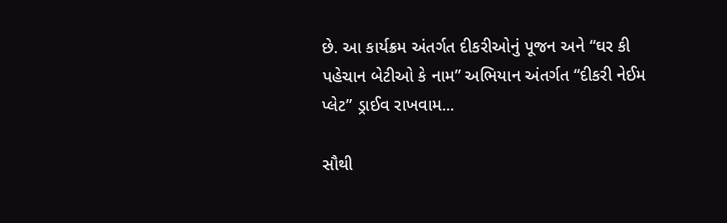છે. આ કાર્યક્રમ અંતર્ગત દીકરીઓનું પૂજન અને “ઘર કી પહેચાન બેટીઓ કે નામ” અભિયાન અંતર્ગત “દીકરી નેઈમ પ્લેટ” ડ્રાઈવ રાખવામ...

સૌથી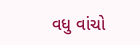વધુ વાંચો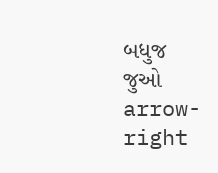બધુજ જુઓ arrow-right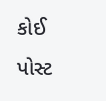કોઈ પોસ્ટ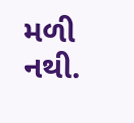મળી નથી.